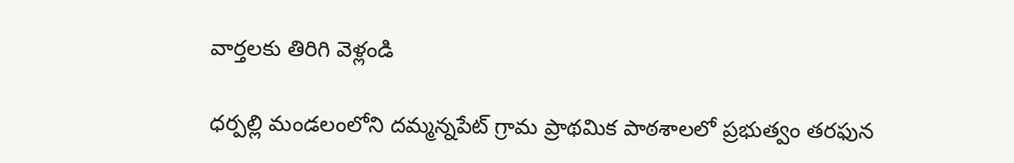వార్తలకు తిరిగి వెళ్లండి

ధర్పల్లి మండలంలోని దమ్మన్నపేట్ గ్రామ ప్రాథమిక పాఠశాలలో ప్రభుత్వం తరఫున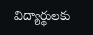విద్యార్థులకు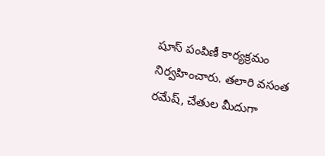షూస్ పంపిణీ కార్యక్రమం నిర్వహించారు. తలారి వసంత రమేష్, చేతుల మీదుగా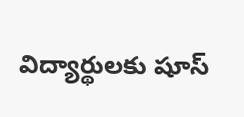విద్యార్థులకు షూస్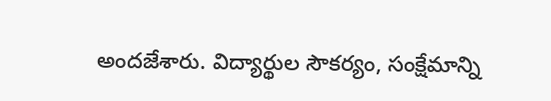అందజేశారు. విద్యార్థుల సౌకర్యం, సంక్షేమాన్ని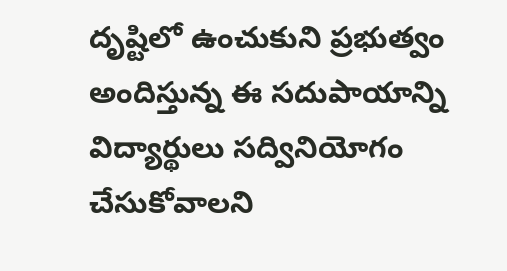దృష్టిలో ఉంచుకుని ప్రభుత్వం అందిస్తున్న ఈ సదుపాయాన్ని విద్యార్థులు సద్వినియోగం చేసుకోవాలని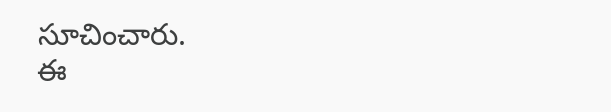సూచించారు.
ఈ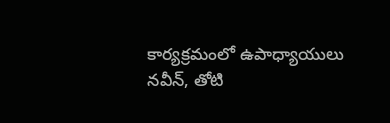కార్యక్రమంలో ఉపాధ్యాయులు నవీన్, తోటి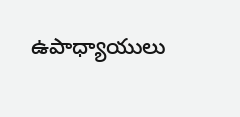ఉపాధ్యాయులు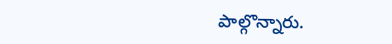పాల్గొన్నారు.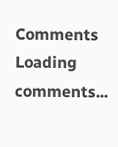Comments
Loading comments...